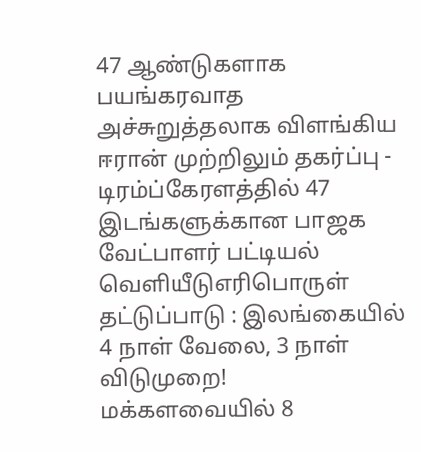47 ஆண்டுகளாக பயங்கரவாத அச்சுறுத்தலாக விளங்கிய ஈரான் முற்றிலும் தகர்ப்பு - டிரம்ப்கேரளத்தில் 47 இடங்களுக்கான பாஜக வேட்பாளர் பட்டியல் வெளியீடுஎரிபொருள் தட்டுப்பாடு : இலங்கையில் 4 நாள் வேலை, 3 நாள் விடுமுறை! மக்களவையில் 8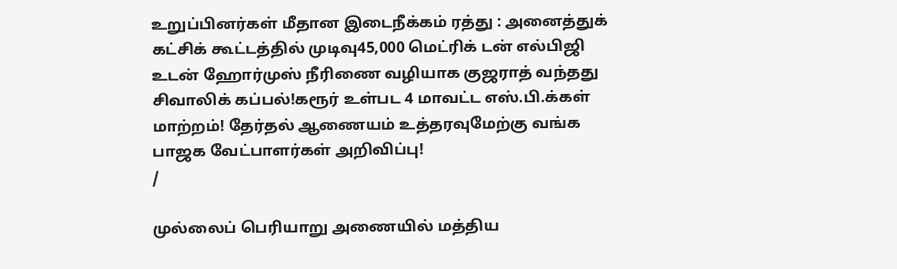உறுப்பினர்கள் மீதான இடைநீக்கம் ரத்து : அனைத்துக் கட்சிக் கூட்டத்தில் முடிவு45,000 மெட்ரிக் டன் எல்பிஜி உடன் ஹோர்முஸ் நீரிணை வழியாக குஜராத் வந்தது சிவாலிக் கப்பல்!கரூர் உள்பட 4 மாவட்ட எஸ்.பி.க்கள் மாற்றம்! தேர்தல் ஆணையம் உத்தரவுமேற்கு வங்க பாஜக வேட்பாளர்கள் அறிவிப்பு!
/

முல்லைப் பெரியாறு அணையில் மத்திய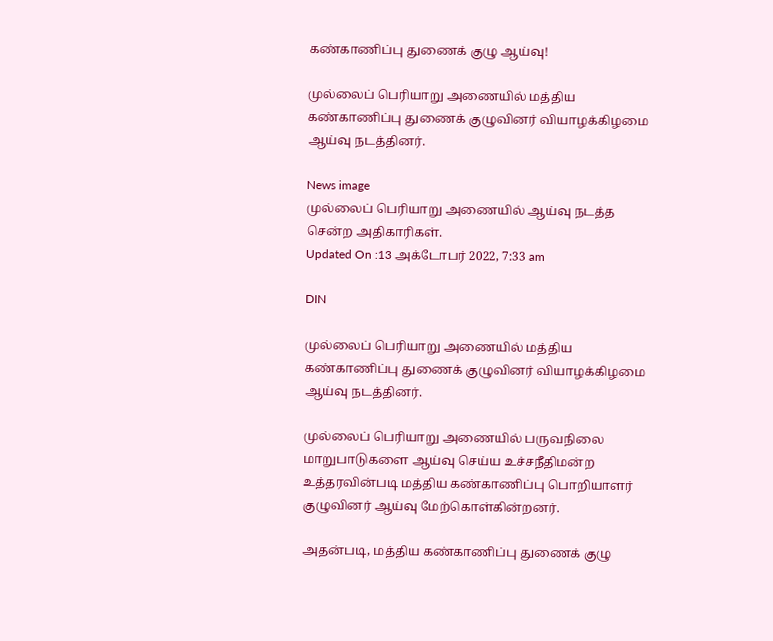கண்காணிப்பு துணைக் குழு ஆய்வு!

முல்லைப் பெரியாறு அணையில் மத்திய கண்காணிப்பு துணைக் குழுவினர் வியாழக்கிழமை ஆய்வு நடத்தினர்.

News image
முல்லைப் பெரியாறு அணையில் ஆய்வு நடத்த சென்ற அதிகாரிகள்.
Updated On :13 அக்டோபர் 2022, 7:33 am

DIN

முல்லைப் பெரியாறு அணையில் மத்திய கண்காணிப்பு துணைக் குழுவினர் வியாழக்கிழமை ஆய்வு நடத்தினர்.

முல்லைப் பெரியாறு அணையில் பருவநிலை மாறுபாடுகளை ஆய்வு செய்ய உச்சநீதிமன்ற உத்தரவின்படி மத்திய கண்காணிப்பு பொறியாளர் குழுவினர் ஆய்வு மேற்கொள்கின்றனர்.

அதன்படி, மத்திய கண்காணிப்பு துணைக் குழு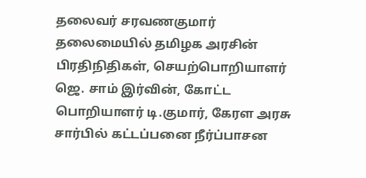தலைவர் சரவணகுமார் தலைமையில் தமிழக அரசின் பிரதிநிதிகள், செயற்பொறியாளர் ஜெ. சாம் இர்வின், கோட்ட பொறியாளர் டி.குமார், கேரள அரசு சார்பில் கட்டப்பனை நீர்ப்பாசன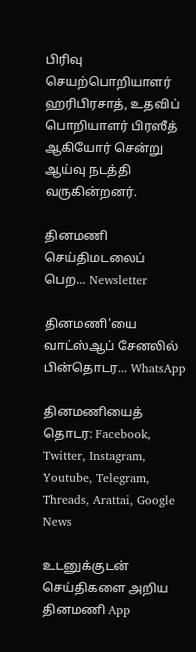பிரிவு செயற்பொறியாளர் ஹரிபிரசாத், உதவிப் பொறியாளர் பிரஸீத் ஆகியோர் சென்று ஆய்வு நடத்தி வருகின்றனர்.

தினமணி செய்திமடலைப் பெற... Newsletter

தினமணி'யை வாட்ஸ்ஆப் சேனலில் பின்தொடர... WhatsApp

தினமணியைத் தொடர: Facebook, Twitter, Instagram, Youtube, Telegram, Threads, Arattai, Google News

உடனுக்குடன் செய்திகளை அறிய தினமணி App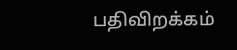பதிவிறக்கம்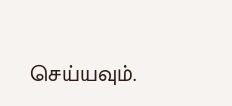செய்யவும்.